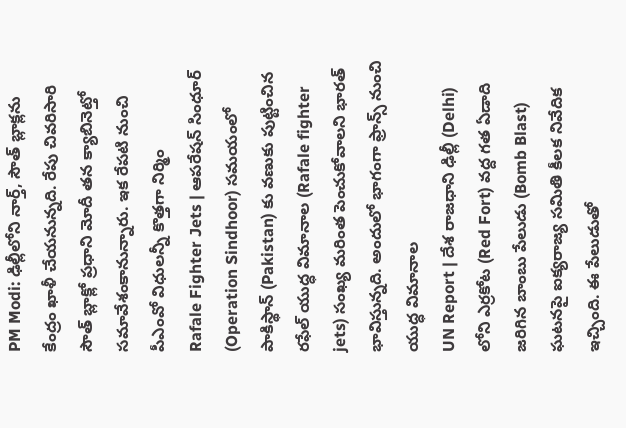PM Modi: ఢిల్లీలోని నార్త్, సౌత్ బ్లాక్లను కేంద్రం ఖాళీ చేయనున్నది. రేపు చివరిసారి సౌత్ బ్లాక్లో ప్రధాని మోదీ తన క్యాబినెట్తో సమావేశంకానున్నారు. ఇక రేపటి నుంచి పీఎంవో విధులన్నీ కొత్తగా నిర్మిం
Rafale Fighter Jets | ఆపరేషన్ సింధూర్ (Operation Sindhoor) సమయంలో పాకిస్థాన్ (Pakistan) కు వణుకు పుట్టించిన రఫేల్ యుద్ధ విమానాల (Rafale fighter jets) సంఖ్య మరింత పెంచుకోవాలని భారత్ భావిస్తున్నది. అందులో భాగంగా ఫ్రాన్స్ నుంచి యుద్ధ విమానాల
UN Report | దేశ రాజధాని ఢిల్లీ (Delhi) లోని ఎర్రకోట (Red Fort) వద్ద గత ఏడాది జరిగిన బాంబు పేలుడు (Bomb Blast) ఘటనపై ఐక్యరాజ్య సమితి కీలక నివేదిక ఇచ్చింది. ఈ పేలుడుతో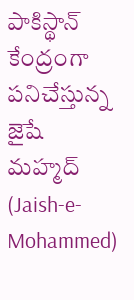పాకిస్థాన్ కేంద్రంగా పనిచేస్తున్న జైషే మహ్మద్ (Jaish-e-Mohammed)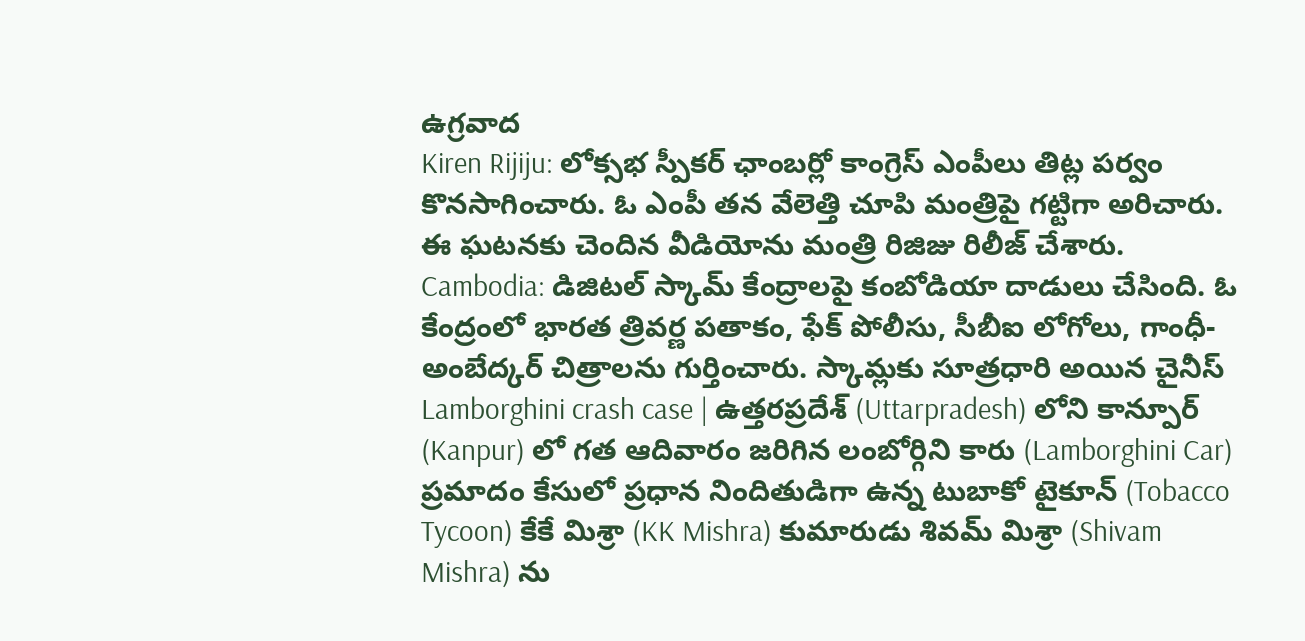ఉగ్రవాద
Kiren Rijiju: లోక్సభ స్పీకర్ ఛాంబర్లో కాంగ్రెస్ ఎంపీలు తిట్ల పర్వం కొనసాగించారు. ఓ ఎంపీ తన వేలెత్తి చూపి మంత్రిపై గట్టిగా అరిచారు. ఈ ఘటనకు చెందిన వీడియోను మంత్రి రిజిజు రిలీజ్ చేశారు.
Cambodia: డిజిటల్ స్కామ్ కేంద్రాలపై కంబోడియా దాడులు చేసింది. ఓ కేంద్రంలో భారత త్రివర్ణ పతాకం, ఫేక్ పోలీసు, సీబీఐ లోగోలు, గాంధీ-అంబేద్కర్ చిత్రాలను గుర్తించారు. స్కామ్లకు సూత్రధారి అయిన చైనీస్
Lamborghini crash case | ఉత్తరప్రదేశ్ (Uttarpradesh) లోని కాన్పూర్ (Kanpur) లో గత ఆదివారం జరిగిన లంబోర్గిని కారు (Lamborghini Car) ప్రమాదం కేసులో ప్రధాన నిందితుడిగా ఉన్న టుబాకో టైకూన్ (Tobacco Tycoon) కేకే మిశ్రా (KK Mishra) కుమారుడు శివమ్ మిశ్రా (Shivam Mishra) ను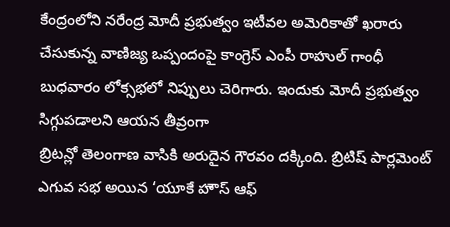కేంద్రంలోని నరేంద్ర మోదీ ప్రభుత్వం ఇటీవల అమెరికాతో ఖరారు చేసుకున్న వాణిజ్య ఒప్పందంపై కాంగ్రెస్ ఎంపీ రాహుల్ గాంధీ బుధవారం లోక్సభలో నిప్పులు చెరిగారు. ఇందుకు మోదీ ప్రభుత్వం సిగ్గుపడాలని ఆయన తీవ్రంగా
బ్రిటన్లో తెలంగాణ వాసికి అరుదైన గౌరవం దక్కింది. బ్రిటిష్ పార్లమెంట్ ఎగువ సభ అయిన ‘యూకే హౌస్ ఆఫ్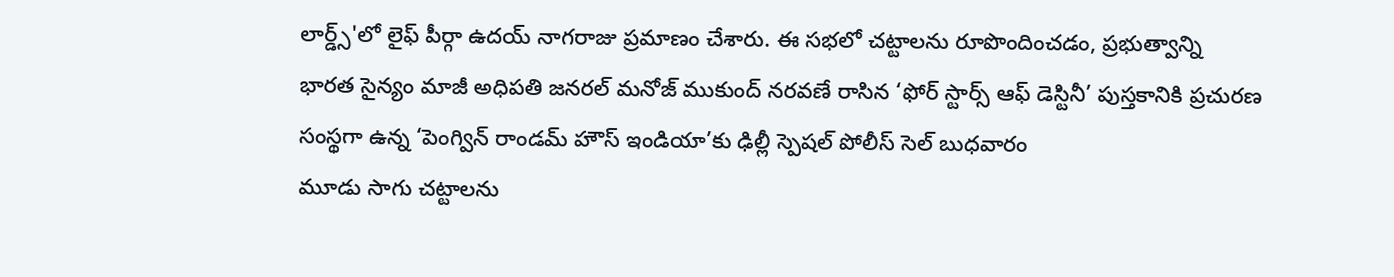లార్డ్స్'లో లైఫ్ పీర్గా ఉదయ్ నాగరాజు ప్రమాణం చేశారు. ఈ సభలో చట్టాలను రూపొందించడం, ప్రభుత్వాన్ని
భారత సైన్యం మాజీ అధిపతి జనరల్ మనోజ్ ముకుంద్ నరవణే రాసిన ‘ఫోర్ స్టార్స్ ఆఫ్ డెస్టినీ’ పుస్తకానికి ప్రచురణ సంస్థగా ఉన్న ‘పెంగ్విన్ రాండమ్ హౌస్ ఇండియా’కు ఢిల్లీ స్పెషల్ పోలీస్ సెల్ బుధవారం
మూడు సాగు చట్టాలను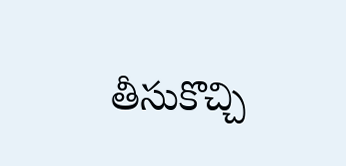తీసుకొచ్చి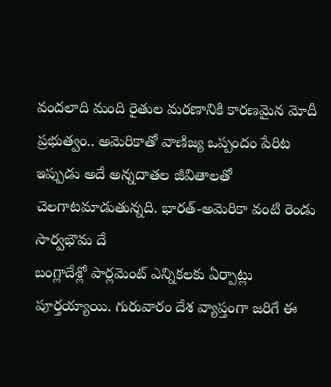వందలాది మంది రైతుల మరణానికి కారణమైన మోదీ ప్రభుత్వం.. అమెరికాతో వాణిజ్య ఒప్పందం పేరిట ఇప్పుడు అదే అన్నదాతల జీవితాలతో చెలగాటమాడుతున్నది. భారత్-అమెరికా వంటి రెండు సార్వభౌమ దే
బంగ్లాదేశ్లో పార్లమెంట్ ఎన్నికలకు ఏర్పాట్లు పూర్తయ్యాయి. గురువారం దేశ వ్యాప్తంగా జరిగే ఈ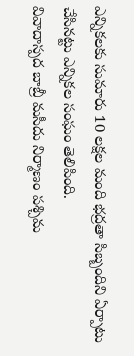ఎన్నికలకు సుమారు 10 లక్షల మంది భద్రతా సిబ్బందిని ఏర్పాటు చేసినట్టు ఎన్నికల సంఘం తెలిపింది.
వివాదాస్పద బాబ్రీ మసీదు నిర్మాణం పశ్చిమ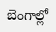బెంగాల్లో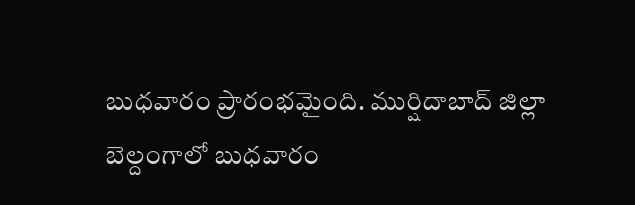బుధవారం ప్రారంభమైంది. ముర్షిదాబాద్ జిల్లా బెల్దంగాలో బుధవారం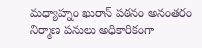మధ్యాహ్నం ఖురాన్ పఠనం అనంతరం నిర్మాణ పనులు అధికారికంగా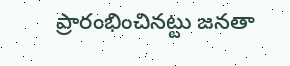ప్రారంభించినట్టు జనతా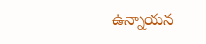ఉన్నాయన